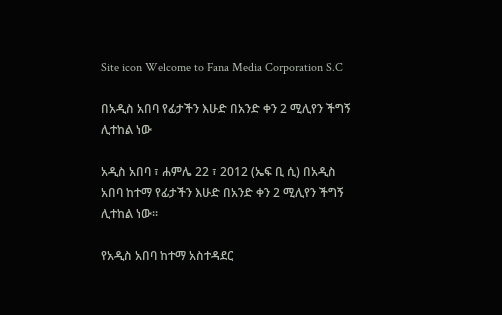Site icon Welcome to Fana Media Corporation S.C

በአዲስ አበባ የፊታችን እሁድ በአንድ ቀን 2 ሚሊየን ችግኝ ሊተከል ነው

አዲስ አበባ ፣ ሐምሌ 22 ፣ 2012 (ኤፍ ቢ ሲ) በአዲስ አበባ ከተማ የፊታችን እሁድ በአንድ ቀን 2 ሚሊየን ችግኝ ሊተከል ነው፡፡

የአዲስ አበባ ከተማ አስተዳደር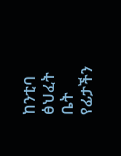ከንቲባ ፅህፈት ቤት የፊታችን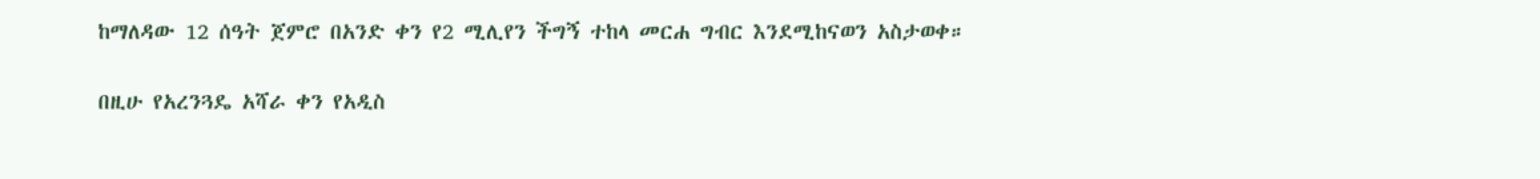ከማለዳው 12 ሰዓት ጀምሮ በአንድ ቀን የ2 ሚሊየን ችግኝ ተከላ መርሐ ግብር እንደሚከናወን አስታወቀ።

በዚሁ የአረንጓዴ አሻራ ቀን የአዲስ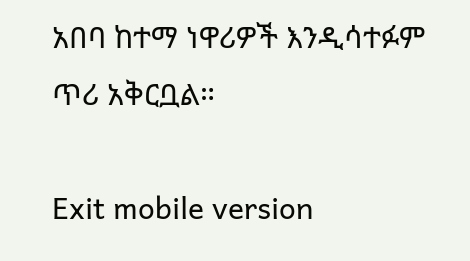አበባ ከተማ ነዋሪዎች እንዲሳተፉም ጥሪ አቅርቧል።

Exit mobile version